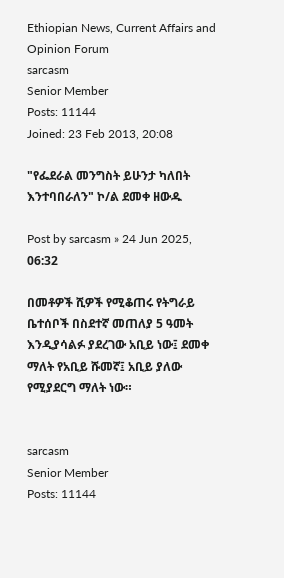Ethiopian News, Current Affairs and Opinion Forum
sarcasm
Senior Member
Posts: 11144
Joined: 23 Feb 2013, 20:08

"የፌደራል መንግስት ይሁንታ ካለበት እንተባበራለን" ኮ/ል ደመቀ ዘውዱ

Post by sarcasm » 24 Jun 2025, 06:32

በመቶዎች ሺዎች የሚቆጠሩ የትግራይ ቤተሰቦች በስደተኛ መጠለያ 5 ዓመት እንዲያሳልፉ ያደረገው አቢይ ነው፤ ደመቀ ማለት የአቢይ ሹመኛ፤ አቢይ ያለው የሚያደርግ ማለት ነው።


sarcasm
Senior Member
Posts: 11144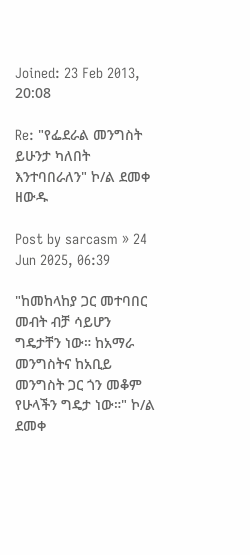Joined: 23 Feb 2013, 20:08

Re: "የፌደራል መንግስት ይሁንታ ካለበት እንተባበራለን" ኮ/ል ደመቀ ዘውዱ

Post by sarcasm » 24 Jun 2025, 06:39

"ከመከላከያ ጋር መተባበር መብት ብቻ ሳይሆን ግዴታቸን ነው። ከአማራ መንግስትና ከአቢይ መንግስት ጋር ጎን መቆም የሁላችን ግዴታ ነው።" ኮ/ል ደመቀ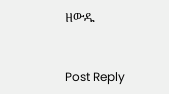ዘውዱ


Post Reply